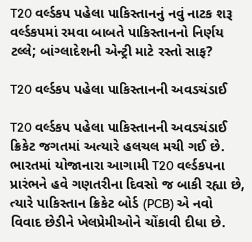T20 વર્લ્ડકપ પહેલા પાકિસ્તાનનું નવું નાટક શરૂ
વર્લ્ડકપમાં રમવા બાબતે પાકિસ્તાનનો નિર્ણય ટલ્લે; બાંગ્લાદેશની એન્ટ્રી માટે રસ્તો સાફ?

T20 વર્લ્ડકપ પહેલા પાકિસ્તાનની અવડચંડાઈ

T20 વર્લ્ડકપ પહેલા પાકિસ્તાનની અવડચંડાઈ
ક્રિકેટ જગતમાં અત્યારે હલચલ મચી ગઈ છે. ભારતમાં યોજાનારા આગામી T20 વર્લ્ડકપના પ્રારંભને હવે ગણતરીના દિવસો જ બાકી રહ્યા છે, ત્યારે પાકિસ્તાન ક્રિકેટ બોર્ડ (PCB) એ નવો વિવાદ છેડીને ખેલપ્રેમીઓને ચોંકાવી દીધા છે.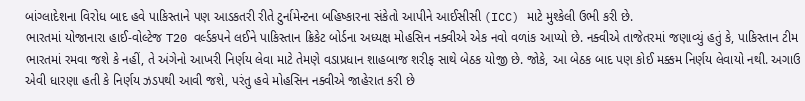બાંગ્લાદેશના વિરોધ બાદ હવે પાકિસ્તાને પણ આડકતરી રીતે ટુર્નામેન્ટના બહિષ્કારના સંકેતો આપીને આઈસીસી (ICC) માટે મુશ્કેલી ઉભી કરી છે.
ભારતમાં યોજાનારા હાઈ-વોલ્ટેજ T20 વર્લ્ડકપને લઈને પાકિસ્તાન ક્રિકેટ બોર્ડના અધ્યક્ષ મોહસિન નક્વીએ એક નવો વળાંક આપ્યો છે. નક્વીએ તાજેતરમાં જણાવ્યું હતું કે, પાકિસ્તાન ટીમ ભારતમાં રમવા જશે કે નહીં, તે અંગેનો આખરી નિર્ણય લેવા માટે તેમણે વડાપ્રધાન શાહબાજ શરીફ સાથે બેઠક યોજી છે. જોકે, આ બેઠક બાદ પણ કોઈ મક્કમ નિર્ણય લેવાયો નથી. અગાઉ એવી ધારણા હતી કે નિર્ણય ઝડપથી આવી જશે, પરંતુ હવે મોહસિન નક્વીએ જાહેરાત કરી છે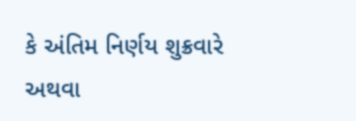કે અંતિમ નિર્ણય શુક્રવારે અથવા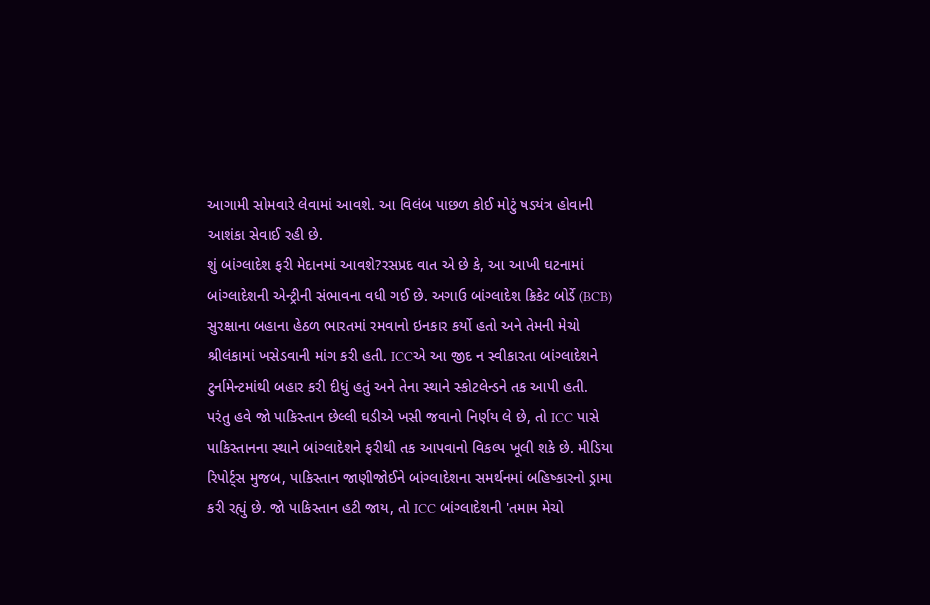આગામી સોમવારે લેવામાં આવશે. આ વિલંબ પાછળ કોઈ મોટું ષડયંત્ર હોવાની આશંકા સેવાઈ રહી છે.
શું બાંગ્લાદેશ ફરી મેદાનમાં આવશે?રસપ્રદ વાત એ છે કે, આ આખી ઘટનામાં બાંગ્લાદેશની એન્ટ્રીની સંભાવના વધી ગઈ છે. અગાઉ બાંગ્લાદેશ ક્રિકેટ બોર્ડે (BCB) સુરક્ષાના બહાના હેઠળ ભારતમાં રમવાનો ઇનકાર કર્યો હતો અને તેમની મેચો શ્રીલંકામાં ખસેડવાની માંગ કરી હતી. ICCએ આ જીદ ન સ્વીકારતા બાંગ્લાદેશને ટુર્નામેન્ટમાંથી બહાર કરી દીધું હતું અને તેના સ્થાને સ્કોટલેન્ડને તક આપી હતી.
પરંતુ હવે જો પાકિસ્તાન છેલ્લી ઘડીએ ખસી જવાનો નિર્ણય લે છે, તો ICC પાસે પાકિસ્તાનના સ્થાને બાંગ્લાદેશને ફરીથી તક આપવાનો વિકલ્પ ખૂલી શકે છે. મીડિયા રિપોર્ટ્સ મુજબ, પાકિસ્તાન જાણીજોઈને બાંગ્લાદેશના સમર્થનમાં બહિષ્કારનો ડ્રામા કરી રહ્યું છે. જો પાકિસ્તાન હટી જાય, તો ICC બાંગ્લાદેશની 'તમામ મેચો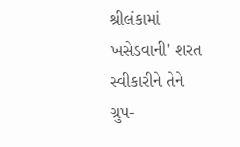શ્રીલંકામાં ખસેડવાની' શરત સ્વીકારીને તેને ગ્રુપ-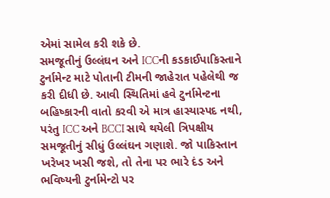એમાં સામેલ કરી શકે છે.
સમજૂતીનું ઉલ્લંઘન અને ICCની કડકાઈપાકિસ્તાને ટુર્નામેન્ટ માટે પોતાની ટીમની જાહેરાત પહેલેથી જ કરી દીધી છે. આવી સ્થિતિમાં હવે ટુર્નામેન્ટના બહિષ્કારની વાતો કરવી એ માત્ર હાસ્યાસ્પદ નથી, પરંતુ ICC અને BCCI સાથે થયેલી ત્રિપક્ષીય સમજૂતીનું સીધું ઉલ્લંઘન ગણાશે. જો પાકિસ્તાન ખરેખર ખસી જશે, તો તેના પર ભારે દંડ અને ભવિષ્યની ટુર્નામેન્ટો પર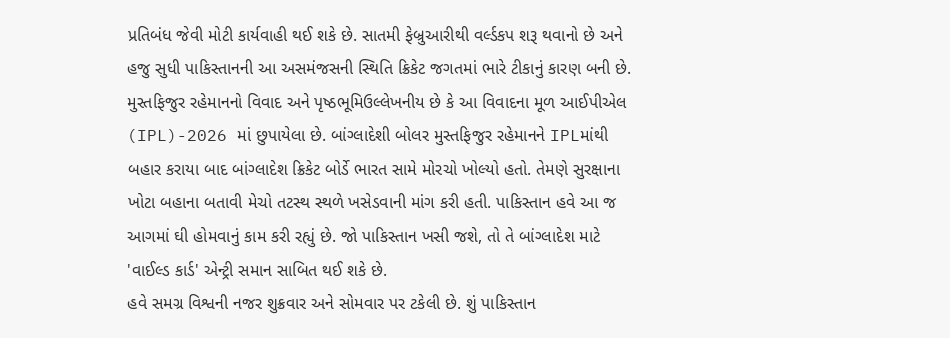પ્રતિબંધ જેવી મોટી કાર્યવાહી થઈ શકે છે. સાતમી ફેબ્રુઆરીથી વર્લ્ડકપ શરૂ થવાનો છે અને હજુ સુધી પાકિસ્તાનની આ અસમંજસની સ્થિતિ ક્રિકેટ જગતમાં ભારે ટીકાનું કારણ બની છે.
મુસ્તફિજુર રહેમાનનો વિવાદ અને પૃષ્ઠભૂમિઉલ્લેખનીય છે કે આ વિવાદના મૂળ આઈપીએલ (IPL)-2026 માં છુપાયેલા છે. બાંગ્લાદેશી બોલર મુસ્તફિજુર રહેમાનને IPLમાંથી બહાર કરાયા બાદ બાંગ્લાદેશ ક્રિકેટ બોર્ડે ભારત સામે મોરચો ખોલ્યો હતો. તેમણે સુરક્ષાના ખોટા બહાના બતાવી મેચો તટસ્થ સ્થળે ખસેડવાની માંગ કરી હતી. પાકિસ્તાન હવે આ જ આગમાં ઘી હોમવાનું કામ કરી રહ્યું છે. જો પાકિસ્તાન ખસી જશે, તો તે બાંગ્લાદેશ માટે 'વાઈલ્ડ કાર્ડ' એન્ટ્રી સમાન સાબિત થઈ શકે છે.
હવે સમગ્ર વિશ્વની નજર શુક્રવાર અને સોમવાર પર ટકેલી છે. શું પાકિસ્તાન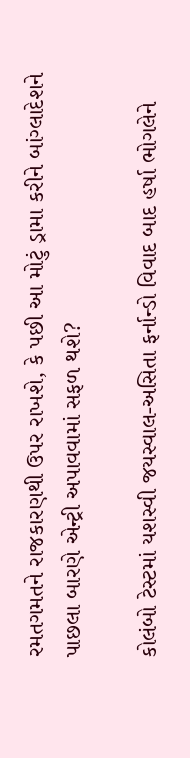રમતગમતને રાજકારણથી ઉપર રાખશે, કે પછી આ મોટું ડ્રામા કરીને બાંગ્લાદેશને પાછલા બારણે એન્ટ્રી અપાવવામાં સફળ થશે?

કોલંબો ટેસ્ટમાં યશસ્વી જયસ્વાલ-અસિતા ફર્નાન્ડો વિવાદ બાદ હર્ષા ભોગલેને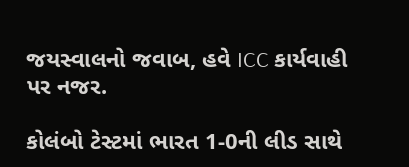જયસ્વાલનો જવાબ, હવે ICC કાર્યવાહી પર નજર.

કોલંબો ટેસ્ટમાં ભારત 1-0ની લીડ સાથે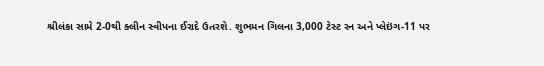શ્રીલંકા સામે 2-0થી ક્લીન સ્વીપના ઈરાદે ઉતરશે. શુભમન ગિલના 3,000 ટેસ્ટ રન અને પ્લેઇંગ-11 પર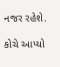નજર રહેશે.

કોચે આપ્યો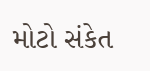મોટો સંકેત